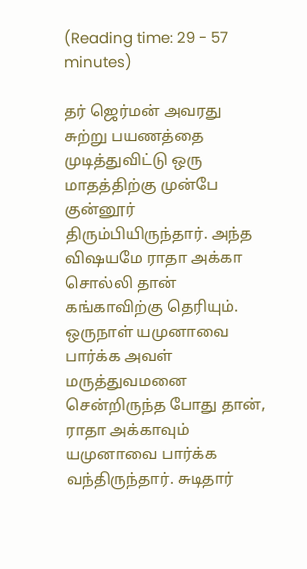(Reading time: 29 - 57 minutes)

தர் ஜெர்மன் அவரது சுற்று பயணத்தை முடித்துவிட்டு ஒரு மாதத்திற்கு முன்பே குன்னூர் திரும்பியிருந்தார். அந்த விஷயமே ராதா அக்கா சொல்லி தான் கங்காவிற்கு தெரியும். ஒருநாள் யமுனாவை பார்க்க அவள் மருத்துவமனை சென்றிருந்த போது தான், ராதா அக்காவும் யமுனாவை பார்க்க வந்திருந்தார். சுடிதார்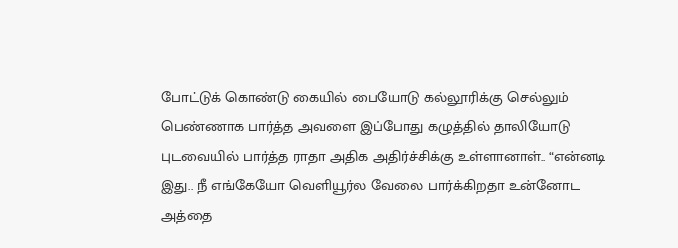போட்டுக் கொண்டு கையில் பையோடு கல்லூரிக்கு செல்லும் பெண்ணாக பார்த்த அவளை இப்போது கழுத்தில் தாலியோடு புடவையில் பார்த்த ராதா அதிக அதிர்ச்சிக்கு உள்ளானாள்.. “என்னடி இது.. நீ எங்கேயோ வெளியூர்ல வேலை பார்க்கிறதா உன்னோட அத்தை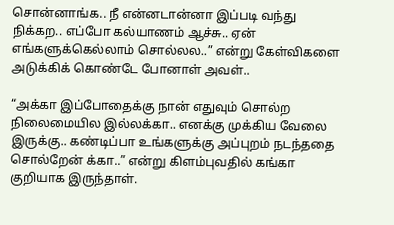சொன்னாங்க.. நீ என்னடான்னா இப்படி வந்து நிக்கற.. எப்போ கல்யாணம் ஆச்சு.. ஏன் எங்களுக்கெல்லாம் சொல்லல..” என்று கேள்விகளை அடுக்கிக் கொண்டே போனாள் அவள்..

“அக்கா இப்போதைக்கு நான் எதுவும் சொல்ற நிலைமையில இல்லக்கா.. எனக்கு முக்கிய வேலை இருக்கு.. கண்டிப்பா உங்களுக்கு அப்புறம் நடந்ததை சொல்றேன் க்கா..” என்று கிளம்புவதில் கங்கா குறியாக இருந்தாள்.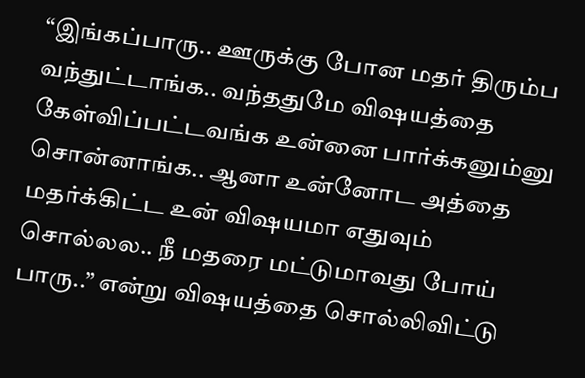“இங்கப்பாரு.. ஊருக்கு போன மதர் திரும்ப வந்துட்டாங்க.. வந்ததுமே விஷயத்தை கேள்விப்பட்டவங்க உன்னை பார்க்கனும்னு சொன்னாங்க.. ஆனா உன்னோட அத்தை மதர்க்கிட்ட உன் விஷயமா எதுவும் சொல்லல.. நீ மதரை மட்டுமாவது போய் பாரு..” என்று விஷயத்தை சொல்லிவிட்டு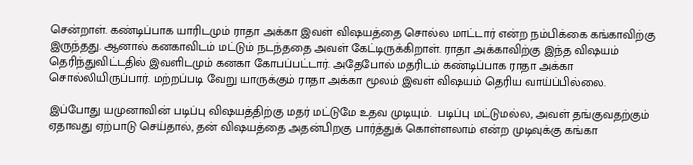சென்றாள். கண்டிப்பாக யாரிடமும் ராதா அக்கா இவள் விஷயத்தை சொல்ல மாட்டார் என்ற நம்பிக்கை கங்காவிற்கு இருந்தது. ஆனால் கனகாவிடம் மட்டும் நடந்ததை அவள் கேட்டிருக்கிறாள். ராதா அக்காவிற்கு இந்த விஷயம் தெரிந்துவிட்டதில் இவளிடமும் கனகா கோபப்பட்டார். அதேபோல் மதரிடம் கண்டிப்பாக ராதா அக்கா சொல்லியிருப்பார். மற்றப்படி வேறு யாருக்கும் ராதா அக்கா மூலம் இவள் விஷயம் தெரிய வாய்ப்பில்லை.

இப்போது யமுனாவின் படிப்பு விஷயத்திற்கு மதர் மட்டுமே உதவ முடியும்.  படிப்பு மட்டுமல்ல, அவள் தங்குவதற்கும் ஏதாவது ஏற்பாடு செய்தால், தன் விஷயத்தை அதன்பிறகு பார்த்துக் கொள்ளலாம் என்ற முடிவுக்கு கங்கா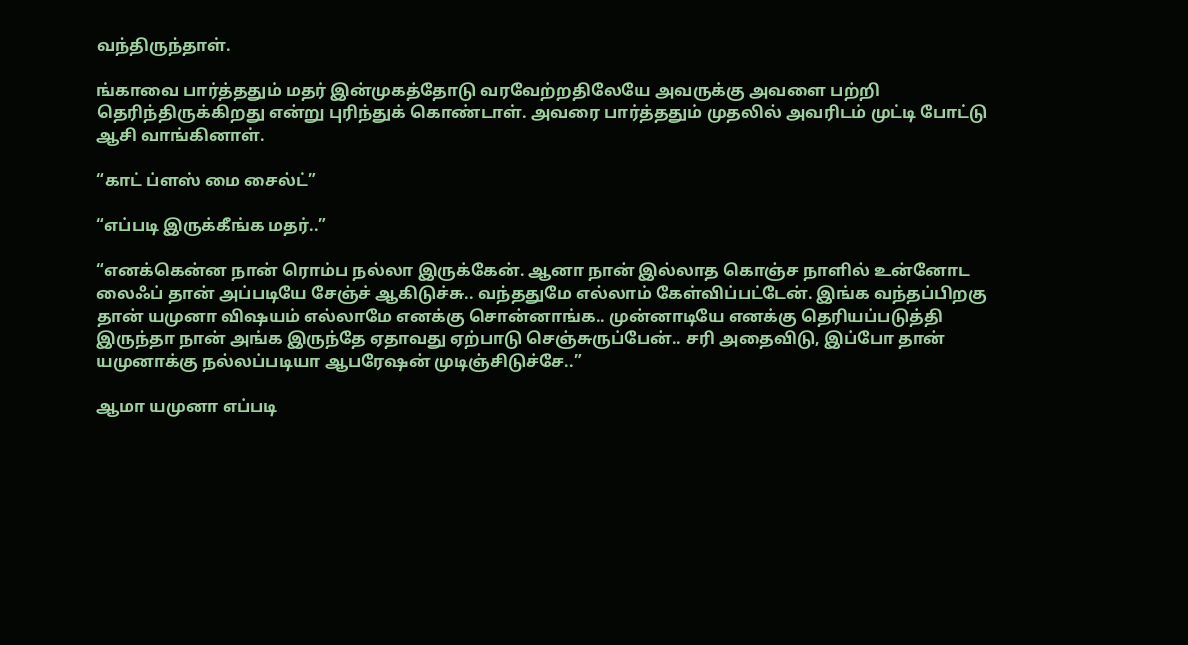வந்திருந்தாள்.

ங்காவை பார்த்ததும் மதர் இன்முகத்தோடு வரவேற்றதிலேயே அவருக்கு அவளை பற்றி தெரிந்திருக்கிறது என்று புரிந்துக் கொண்டாள். அவரை பார்த்ததும் முதலில் அவரிடம் முட்டி போட்டு ஆசி வாங்கினாள்.

“காட் ப்ளஸ் மை சைல்ட்”

“எப்படி இருக்கீங்க மதர்..”

“எனக்கென்ன நான் ரொம்ப நல்லா இருக்கேன். ஆனா நான் இல்லாத கொஞ்ச நாளில் உன்னோட லைஃப் தான் அப்படியே சேஞ்ச் ஆகிடுச்சு.. வந்ததுமே எல்லாம் கேள்விப்பட்டேன். இங்க வந்தப்பிறகு தான் யமுனா விஷயம் எல்லாமே எனக்கு சொன்னாங்க.. முன்னாடியே எனக்கு தெரியப்படுத்தி இருந்தா நான் அங்க இருந்தே ஏதாவது ஏற்பாடு செஞ்சுருப்பேன்.. சரி அதைவிடு, இப்போ தான் யமுனாக்கு நல்லப்படியா ஆபரேஷன் முடிஞ்சிடுச்சே..”

ஆமா யமுனா எப்படி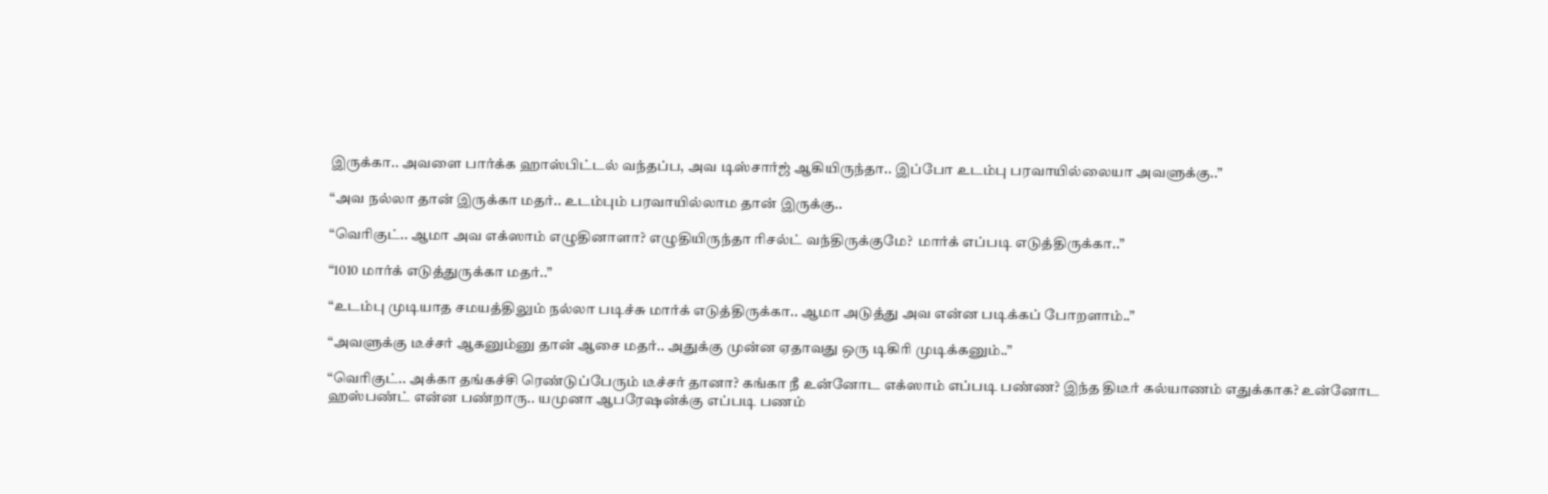இருக்கா.. அவளை பார்க்க ஹாஸ்பிட்டல் வந்தப்ப, அவ டிஸ்சார்ஜ் ஆகியிருந்தா.. இப்போ உடம்பு பரவாயில்லையா அவளுக்கு..”

“அவ நல்லா தான் இருக்கா மதர்.. உடம்பும் பரவாயில்லாம தான் இருக்கு..

“வெரிகுட்.. ஆமா அவ எக்ஸாம் எழுதினாளா? எழுதியிருந்தா ரிசல்ட் வந்திருக்குமே?  மார்க் எப்படி எடுத்திருக்கா..”

“1010 மார்க் எடுத்துருக்கா மதர்..”

“உடம்பு முடியாத சமயத்திலும் நல்லா படிச்சு மார்க் எடுத்திருக்கா.. ஆமா அடுத்து அவ என்ன படிக்கப் போறளாம்..”

“அவளுக்கு டீச்சர் ஆகனும்னு தான் ஆசை மதர்.. அதுக்கு முன்ன ஏதாவது ஒரு டிகிரி முடிக்கனும்..”

“வெரிகுட்.. அக்கா தங்கச்சி ரெண்டுப்பேரும் டீச்சர் தானா? கங்கா நீ உன்னோட எக்ஸாம் எப்படி பண்ண? இந்த திடீர் கல்யாணம் எதுக்காக? உன்னோட ஹஸ்பண்ட் என்ன பண்றாரு.. யமுனா ஆபரேஷன்க்கு எப்படி பணம்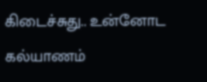கிடைச்சுது.. உன்னோட கல்யாணம்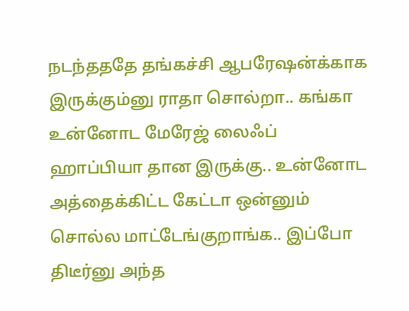நடந்தததே தங்கச்சி ஆபரேஷன்க்காக இருக்கும்னு ராதா சொல்றா.. கங்கா  உன்னோட மேரேஜ் லைஃப் ஹாப்பியா தான இருக்கு.. உன்னோட அத்தைக்கிட்ட கேட்டா ஒன்னும் சொல்ல மாட்டேங்குறாங்க.. இப்போ திடீர்னு அந்த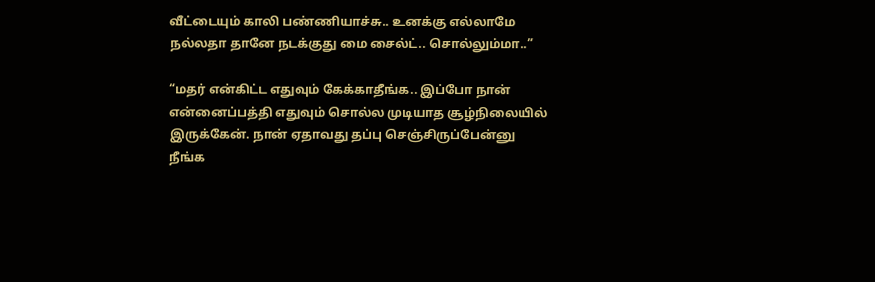வீட்டையும் காலி பண்ணியாச்சு.. உனக்கு எல்லாமே நல்லதா தானே நடக்குது மை சைல்ட்.. சொல்லும்மா..”

“மதர் என்கிட்ட எதுவும் கேக்காதீங்க.. இப்போ நான் என்னைப்பத்தி எதுவும் சொல்ல முடியாத சூழ்நிலையில் இருக்கேன். நான் ஏதாவது தப்பு செஞ்சிருப்பேன்னு நீங்க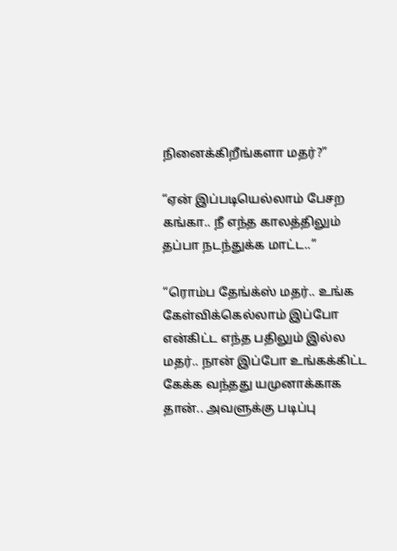நினைக்கிறீங்களா மதர்?”

“ஏன் இப்படியெல்லாம் பேசற கங்கா.. நீ எந்த காலத்திலும் தப்பா நடந்துக்க மாட்ட..”

“ரொம்ப தேங்க்ஸ் மதர்.. உங்க கேள்விக்கெல்லாம் இப்போ என்கிட்ட எந்த பதிலும் இல்ல மதர்.. நான் இப்போ உங்கக்கிட்ட கேக்க வந்தது யமுனாக்காக தான்.. அவளுக்கு படிப்பு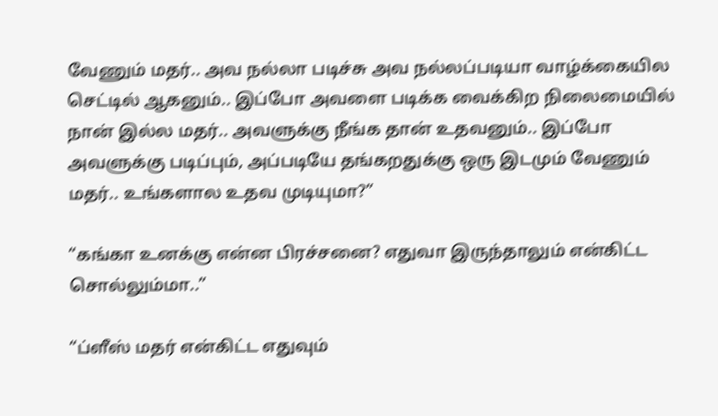வேணும் மதர்.. அவ நல்லா படிச்சு அவ நல்லப்படியா வாழ்க்கையில செட்டில் ஆகனும்.. இப்போ அவளை படிக்க வைக்கிற நிலைமையில் நான் இல்ல மதர்.. அவளுக்கு நீங்க தான் உதவனும்.. இப்போ அவளுக்கு படிப்பும், அப்படியே தங்கறதுக்கு ஒரு இடமும் வேணும் மதர்.. உங்களால உதவ முடியுமா?”

“கங்கா உனக்கு என்ன பிரச்சனை? எதுவா இருந்தாலும் என்கிட்ட சொல்லும்மா..”

“ப்ளீஸ் மதர் என்கிட்ட எதுவும்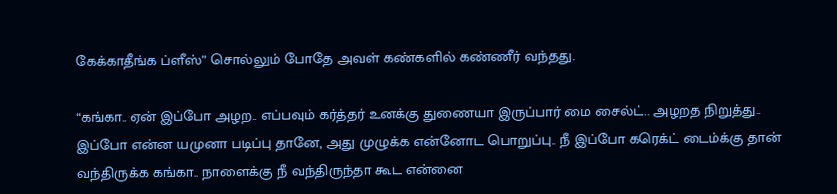கேக்காதீங்க ப்ளீஸ்” சொல்லும் போதே அவள் கண்களில் கண்ணீர் வந்தது.

“கங்கா.. ஏன் இப்போ அழற.. எப்பவும் கர்த்தர் உனக்கு துணையா இருப்பார் மை சைல்ட்.. அழறத நிறுத்து.. இப்போ என்ன யமுனா படிப்பு தானே, அது முழுக்க என்னோட பொறுப்பு.. நீ இப்போ கரெக்ட் டைம்க்கு தான் வந்திருக்க கங்கா.. நாளைக்கு நீ வந்திருந்தா கூட என்னை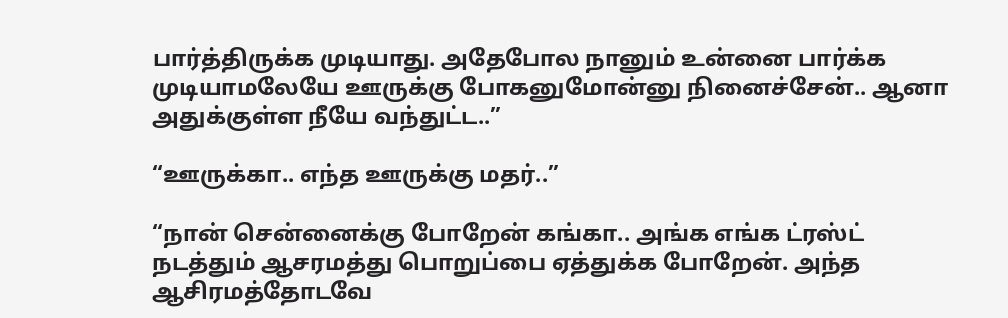பார்த்திருக்க முடியாது. அதேபோல நானும் உன்னை பார்க்க முடியாமலேயே ஊருக்கு போகனுமோன்னு நினைச்சேன்.. ஆனா அதுக்குள்ள நீயே வந்துட்ட..”

“ஊருக்கா.. எந்த ஊருக்கு மதர்..”

“நான் சென்னைக்கு போறேன் கங்கா.. அங்க எங்க ட்ரஸ்ட் நடத்தும் ஆசரமத்து பொறுப்பை ஏத்துக்க போறேன். அந்த ஆசிரமத்தோடவே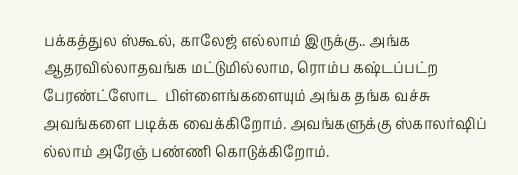பக்கத்துல ஸ்கூல், காலேஜ் எல்லாம் இருக்கு.. அங்க ஆதரவில்லாதவங்க மட்டுமில்லாம, ரொம்ப கஷ்டப்பட்ற பேரண்ட்ஸோட  பிள்ளைங்களையும் அங்க தங்க வச்சு அவங்களை படிக்க வைக்கிறோம். அவங்களுக்கு ஸ்காலர்ஷிப் ல்லாம் அரேஞ் பண்ணி கொடுக்கிறோம்.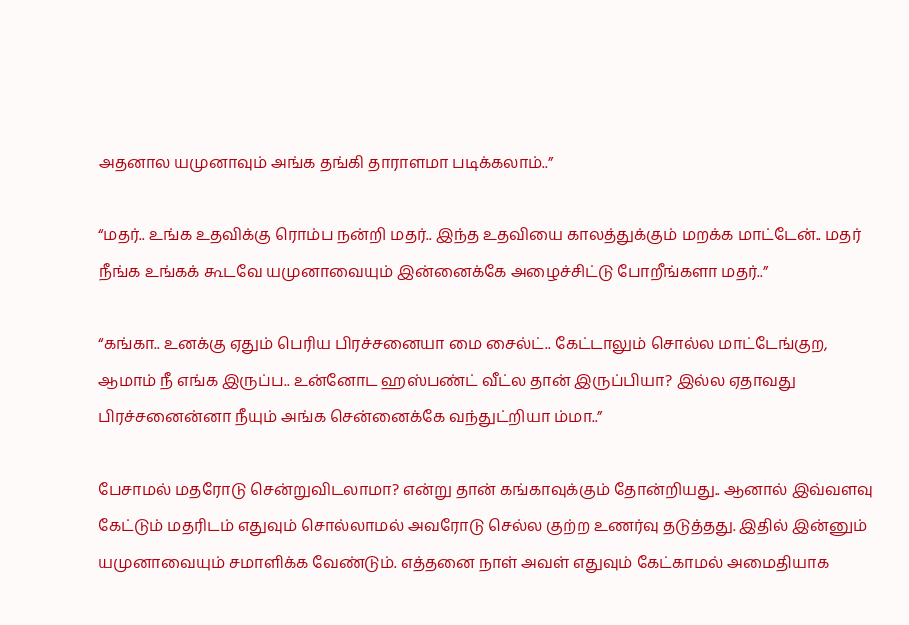அதனால யமுனாவும் அங்க தங்கி தாராளமா படிக்கலாம்..”

“மதர்.. உங்க உதவிக்கு ரொம்ப நன்றி மதர்.. இந்த உதவியை காலத்துக்கும் மறக்க மாட்டேன்.. மதர் நீங்க உங்கக் கூடவே யமுனாவையும் இன்னைக்கே அழைச்சிட்டு போறீங்களா மதர்..”

“கங்கா.. உனக்கு ஏதும் பெரிய பிரச்சனையா மை சைல்ட்.. கேட்டாலும் சொல்ல மாட்டேங்குற, ஆமாம் நீ எங்க இருப்ப.. உன்னோட ஹஸ்பண்ட் வீட்ல தான் இருப்பியா? இல்ல ஏதாவது பிரச்சனைன்னா நீயும் அங்க சென்னைக்கே வந்துட்றியா ம்மா..”

பேசாமல் மதரோடு சென்றுவிடலாமா? என்று தான் கங்காவுக்கும் தோன்றியது.. ஆனால் இவ்வளவு கேட்டும் மதரிடம் எதுவும் சொல்லாமல் அவரோடு செல்ல குற்ற உணர்வு தடுத்தது. இதில் இன்னும் யமுனாவையும் சமாளிக்க வேண்டும். எத்தனை நாள் அவள் எதுவும் கேட்காமல் அமைதியாக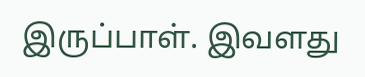இருப்பாள். இவளது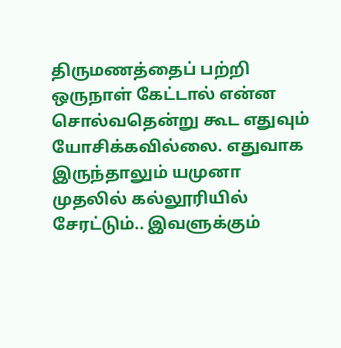திருமணத்தைப் பற்றி ஒருநாள் கேட்டால் என்ன சொல்வதென்று கூட எதுவும் யோசிக்கவில்லை. எதுவாக இருந்தாலும் யமுனா முதலில் கல்லூரியில் சேரட்டும்.. இவளுக்கும்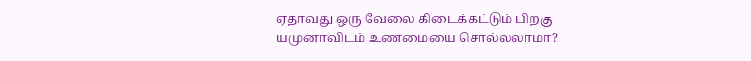ஏதாவது ஒரு வேலை கிடைக்கட்டும் பிறகு யமுனாவிடம் உணமையை சொல்லலாமா?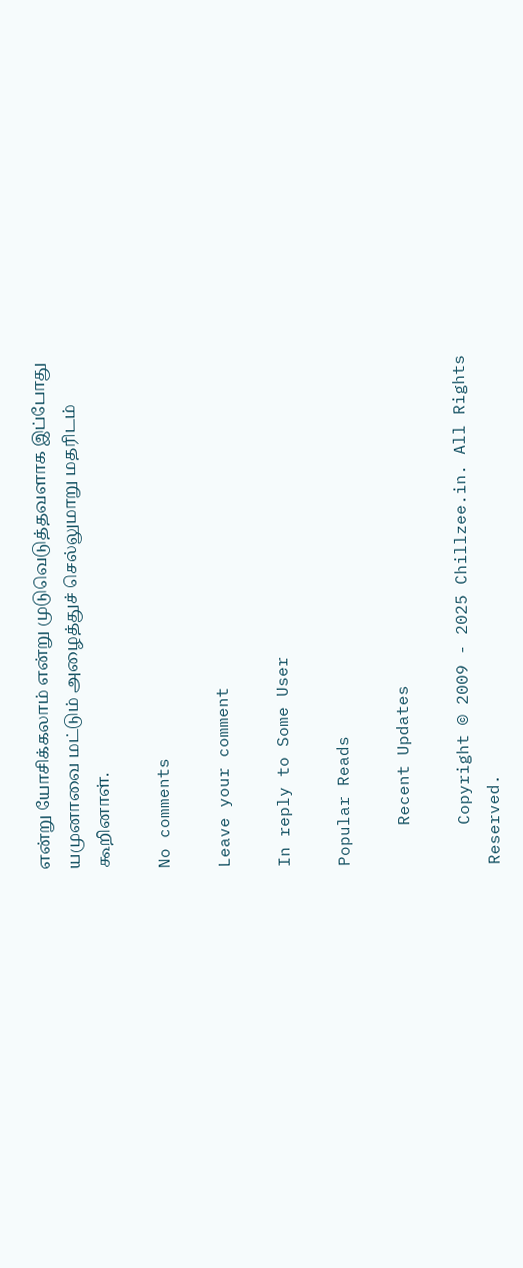என்று யோசிக்கலாம் என்று முடுவெடுத்தவளாக இப்போது யமுனாவை மட்டும் அழைத்துச் செல்லுமாறு மதரிடம் கூறினாள்.

No comments

Leave your comment

In reply to Some User

Popular Reads

    Recent Updates

    Copyright © 2009 - 2025 Chillzee.in. All Rights Reserved.